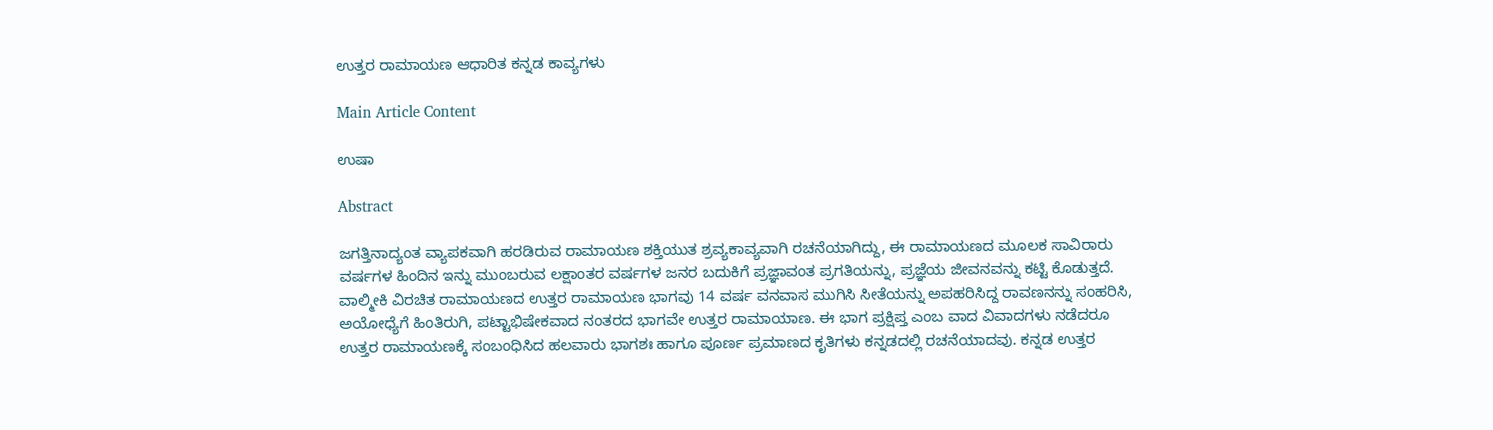ಉತ್ತರ ರಾಮಾಯಣ ಆಧಾರಿತ ಕನ್ನಡ ಕಾವ್ಯಗಳು

Main Article Content

ಉಷಾ

Abstract

ಜಗತ್ತಿನಾದ್ಯಂತ ವ್ಯಾಪಕವಾಗಿ ಹರಡಿರುವ ರಾಮಾಯಣ ಶಕ್ತಿಯುತ ಶ್ರವ್ಯಕಾವ್ಯವಾಗಿ ರಚನೆಯಾಗಿದ್ದು, ಈ ರಾಮಾಯಣದ ಮೂಲಕ ಸಾವಿರಾರು ವರ್ಷಗಳ ಹಿಂದಿನ ಇನ್ನು ಮುಂಬರುವ ಲಕ್ಷಾಂತರ ವರ್ಷಗಳ ಜನರ ಬದುಕಿಗೆ ಪ್ರಜ್ಞಾವಂತ ಪ್ರಗತಿಯನ್ನು, ಪ್ರಜ್ಞೆಯ ಜೀವನವನ್ನು ಕಟ್ಟಿ ಕೊಡುತ್ತದೆ. ವಾಲ್ಮೀಕಿ ವಿರಚಿತ ರಾಮಾಯಣದ ಉತ್ತರ ರಾಮಾಯಣ ಭಾಗವು 14 ವರ್ಷ ವನವಾಸ ಮುಗಿಸಿ ಸೀತೆಯನ್ನು ಅಪಹರಿಸಿದ್ದ ರಾವಣನನ್ನು ಸಂಹರಿಸಿ, ಅಯೋಧ್ಯೆಗೆ ಹಿಂತಿರುಗಿ, ಪಟ್ಟಾಭಿಷೇಕವಾದ ನಂತರದ ಭಾಗವೇ ಉತ್ತರ ರಾಮಾಯಾಣ. ಈ ಭಾಗ ಪ್ರಕ್ಷಿಪ್ತ ಎಂಬ ವಾದ ವಿವಾದಗಳು ನಡೆದರೂ ಉತ್ತರ ರಾಮಾಯಣಕ್ಕೆ ಸಂಬಂಧಿಸಿದ ಹಲವಾರು ಭಾಗಶಃ ಹಾಗೂ ಪೂರ್ಣ ಪ್ರಮಾಣದ ಕೃತಿಗಳು ಕನ್ನಡದಲ್ಲಿ ರಚನೆಯಾದವು. ಕನ್ನಡ ಉತ್ತರ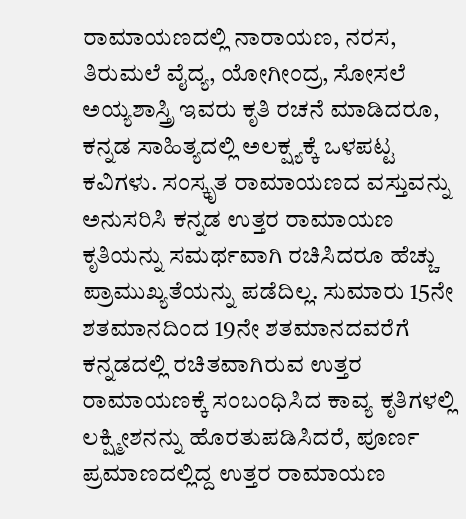ರಾಮಾಯಣದಲ್ಲಿ ನಾರಾಯಣ, ನರಸ, ತಿರುಮಲೆ ವೈದ್ಯ, ಯೋಗೀಂದ್ರ, ಸೋಸಲೆ ಅಯ್ಯಶಾಸ್ತ್ರಿ ಇವರು ಕೃತಿ ರಚನೆ ಮಾಡಿದರೂ, ಕನ್ನಡ ಸಾಹಿತ್ಯದಲ್ಲಿ ಅಲಕ್ಷ್ಯಕ್ಕೆ ಒಳಪಟ್ಟ ಕವಿಗಳು. ಸಂಸ್ಕೃತ ರಾಮಾಯಣದ ವಸ್ತುವನ್ನು ಅನುಸರಿಸಿ ಕನ್ನಡ ಉತ್ತರ ರಾಮಾಯಣ ಕೃತಿಯನ್ನು ಸಮರ್ಥವಾಗಿ ರಚಿಸಿದರೂ ಹೆಚ್ಚು ಪ್ರಾಮುಖ್ಯತೆಯನ್ನು ಪಡೆದಿಲ್ಲ. ಸುಮಾರು 15ನೇ ಶತಮಾನದಿಂದ 19ನೇ ಶತಮಾನದವರೆಗೆ ಕನ್ನಡದಲ್ಲಿ ರಚಿತವಾಗಿರುವ ಉತ್ತರ ರಾಮಾಯಣಕ್ಕೆ ಸಂಬಂಧಿಸಿದ ಕಾವ್ಯ ಕೃತಿಗಳಲ್ಲಿ ಲಕ್ಷ್ಮೀಶನನ್ನು ಹೊರತುಪಡಿಸಿದರೆ, ಪೂರ್ಣ ಪ್ರಮಾಣದಲ್ಲಿದ್ದ ಉತ್ತರ ರಾಮಾಯಣ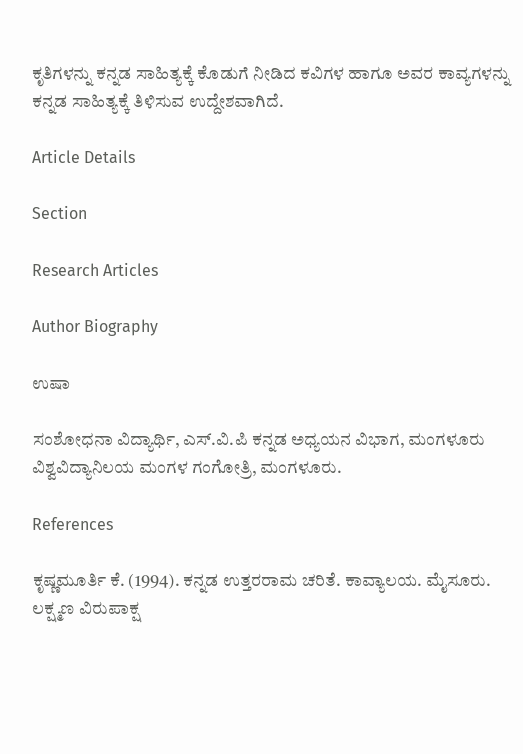ಕೃತಿಗಳನ್ನು ಕನ್ನಡ ಸಾಹಿತ್ಯಕ್ಕೆ ಕೊಡುಗೆ ನೀಡಿದ ಕವಿಗಳ ಹಾಗೂ ಅವರ ಕಾವ್ಯಗಳನ್ನು ಕನ್ನಡ ಸಾಹಿತ್ಯಕ್ಕೆ ತಿಳಿಸುವ ಉದ್ದೇಶವಾಗಿದೆ.

Article Details

Section

Research Articles

Author Biography

ಉಷಾ

ಸಂಶೋಧನಾ ವಿದ್ಯಾರ್ಥಿ, ಎಸ್.ವಿ.ಪಿ ಕನ್ನಡ ಅಧ್ಯಯನ ವಿಭಾಗ, ಮಂಗಳೂರು ವಿಶ್ವವಿದ್ಯಾನಿಲಯ ಮಂಗಳ ಗಂಗೋತ್ರಿ, ಮಂಗಳೂರು.

References

ಕೃಷ್ಣಮೂರ್ತಿ ಕೆ. (1994). ಕನ್ನಡ ಉತ್ತರರಾಮ ಚರಿತೆ. ಕಾವ್ಯಾಲಯ. ಮೈಸೂರು. ಲಕ್ಷ್ಮಣ ವಿರುಪಾಕ್ಷ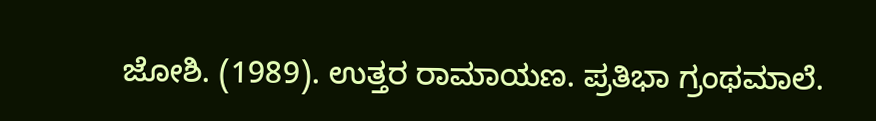ಜೋಶಿ. (1989). ಉತ್ತರ ರಾಮಾಯಣ. ಪ್ರತಿಭಾ ಗ್ರಂಥಮಾಲೆ.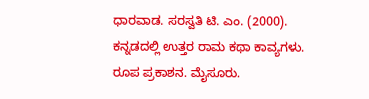ಧಾರವಾಡ. ಸರಸ್ವತಿ ಟಿ. ಎಂ. (2000). ಕನ್ನಡದಲ್ಲಿ ಉತ್ತರ ರಾಮ ಕಥಾ ಕಾವ್ಯಗಳು. ರೂಪ ಪ್ರಕಾಶನ. ಮೈಸೂರು.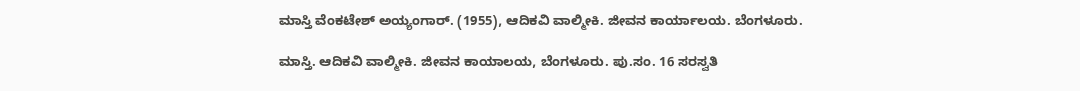ಮಾಸ್ತಿ ವೆಂಕಟೇಶ್ ಅಯ್ಯಂಗಾರ್. (1955), ಆದಿಕವಿ ವಾಲ್ಮೀಕಿ. ಜೀವನ ಕಾರ್ಯಾಲಯ. ಬೆಂಗಳೂರು.

ಮಾಸ್ತಿ. ಆದಿಕವಿ ವಾಲ್ಮೀಕಿ. ಜೀವನ ಕಾಯಾಲಯ, ಬೆಂಗಳೂರು. ಪು.ಸಂ. 16 ಸರಸ್ವತಿ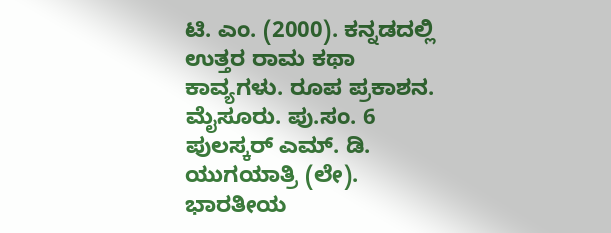ಟಿ. ಎಂ. (2000). ಕನ್ನಡದಲ್ಲಿ ಉತ್ತರ ರಾಮ ಕಥಾ ಕಾವ್ಯಗಳು. ರೂಪ ಪ್ರಕಾಶನ. ಮೈಸೂರು. ಪು.ಸಂ. 6 ಪುಲಸ್ಕರ್ ಎಮ್. ಡಿ. ಯುಗಯಾತ್ರಿ (ಲೇ). ಭಾರತೀಯ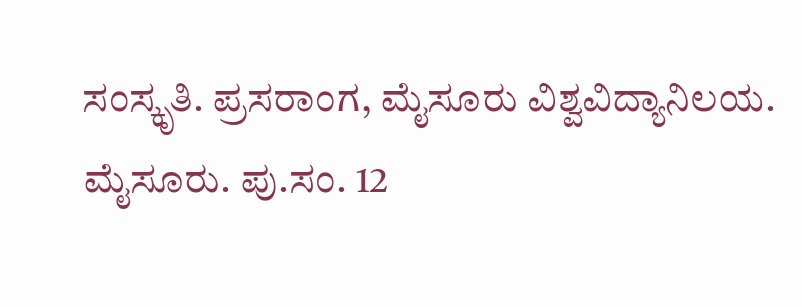ಸಂಸ್ಕೃತಿ. ಪ್ರಸರಾಂಗ, ಮೈಸೂರು ವಿಶ್ವವಿದ್ಯಾನಿಲಯ. ಮೈಸೂರು. ಪು.ಸಂ. 12